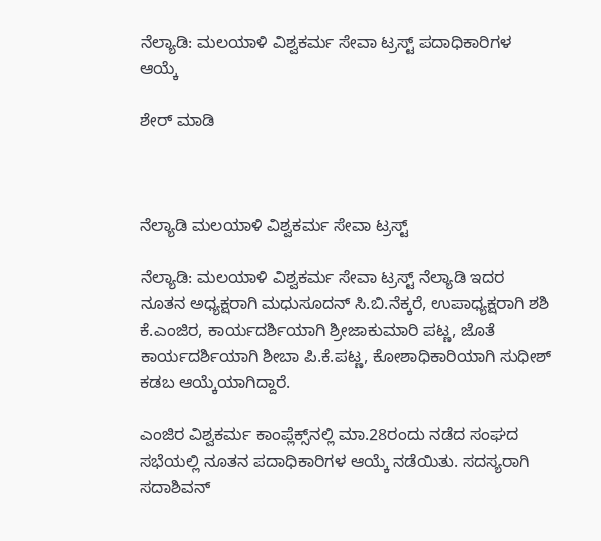ನೆಲ್ಯಾಡಿ: ಮಲಯಾಳಿ ವಿಶ್ವಕರ್ಮ ಸೇವಾ ಟ್ರಸ್ಟ್ ಪದಾಧಿಕಾರಿಗಳ ಆಯ್ಕೆ

ಶೇರ್ ಮಾಡಿ



ನೆಲ್ಯಾಡಿ ಮಲಯಾಳಿ ವಿಶ್ವಕರ್ಮ ಸೇವಾ ಟ್ರಸ್ಟ್

ನೆಲ್ಯಾಡಿ: ಮಲಯಾಳಿ ವಿಶ್ವಕರ್ಮ ಸೇವಾ ಟ್ರಸ್ಟ್ ನೆಲ್ಯಾಡಿ ಇದರ ನೂತನ ಅಧ್ಯಕ್ಷರಾಗಿ ಮಧುಸೂದನ್ ಸಿ.ಬಿ.ನೆಕ್ಕರೆ, ಉಪಾಧ್ಯಕ್ಷರಾಗಿ ಶಶಿ ಕೆ.ಎಂಜಿರ, ಕಾರ್ಯದರ್ಶಿಯಾಗಿ ಶ್ರೀಜಾಕುಮಾರಿ ಪಟ್ಣ, ಜೊತೆ ಕಾರ್ಯದರ್ಶಿಯಾಗಿ ಶೀಬಾ ಪಿ.ಕೆ.ಪಟ್ಣ, ಕೋಶಾಧಿಕಾರಿಯಾಗಿ ಸುಧೀಶ್ ಕಡಬ ಆಯ್ಕೆಯಾಗಿದ್ದಾರೆ.

ಎಂಜಿರ ವಿಶ್ವಕರ್ಮ ಕಾಂಪ್ಲೆಕ್ಸ್‌ನಲ್ಲಿ ಮಾ.28ರಂದು ನಡೆದ ಸಂಘದ ಸಭೆಯಲ್ಲಿ ನೂತನ ಪದಾಧಿಕಾರಿಗಳ ಆಯ್ಕೆ ನಡೆಯಿತು. ಸದಸ್ಯರಾಗಿ ಸದಾಶಿವನ್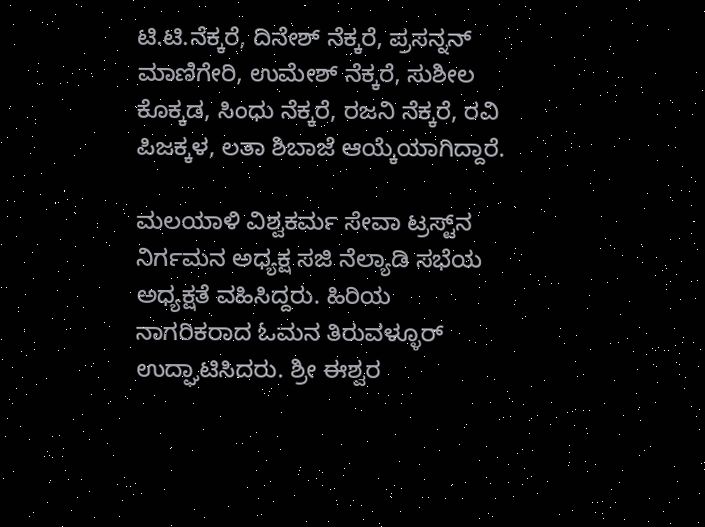ಟಿ.ಟಿ.ನೆಕ್ಕರೆ, ದಿನೇಶ್ ನೆಕ್ಕರೆ, ಪ್ರಸನ್ನನ್ ಮಾಣಿಗೇರಿ, ಉಮೇಶ್ ನೆಕ್ಕರೆ, ಸುಶೀಲ ಕೊಕ್ಕಡ, ಸಿಂಧು ನೆಕ್ಕರೆ, ರಜನಿ ನೆಕ್ಕರೆ, ರವಿ ಪಿಜಕ್ಕಳ, ಲತಾ ಶಿಬಾಜೆ ಆಯ್ಕೆಯಾಗಿದ್ದಾರೆ.

ಮಲಯಾಳಿ ವಿಶ್ವಕರ್ಮ ಸೇವಾ ಟ್ರಸ್ಟ್‌ನ ನಿರ್ಗಮನ ಅಧ್ಯಕ್ಷ ಸಜಿ ನೆಲ್ಯಾಡಿ ಸಭೆಯ ಅಧ್ಯಕ್ಷತೆ ವಹಿಸಿದ್ದರು. ಹಿರಿಯ ನಾಗರಿಕರಾದ ಓಮನ ತಿರುವಳ್ಳೂರ್ ಉದ್ಘಾಟಿಸಿದರು. ಶ್ರೀ ಈಶ್ವರ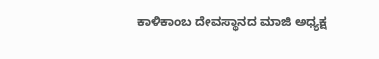ಕಾಳಿಕಾಂಬ ದೇವಸ್ಥಾನದ ಮಾಜಿ ಅಧ್ಯಕ್ಷ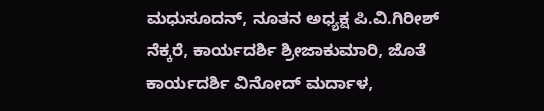ಮಧುಸೂದನ್, ನೂತನ ಅಧ್ಯಕ್ಷ ಪಿ.ವಿ.ಗಿರೀಶ್ ನೆಕ್ಕರೆ, ಕಾರ್ಯದರ್ಶಿ ಶ್ರೀಜಾಕುಮಾರಿ, ಜೊತೆ ಕಾರ್ಯದರ್ಶಿ ವಿನೋದ್ ಮರ್ದಾಳ,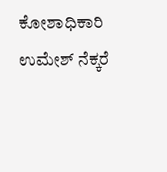ಕೋಶಾಧಿಕಾರಿ ಉಮೇಶ್ ನೆಕ್ಕರೆ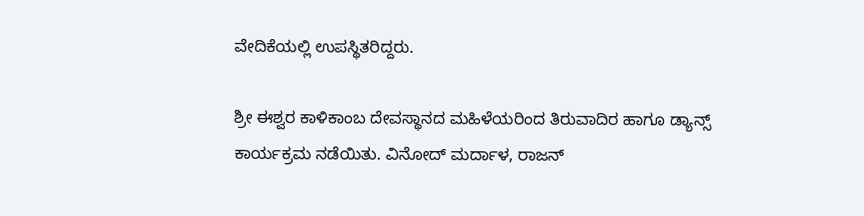ವೇದಿಕೆಯಲ್ಲಿ ಉಪಸ್ಥಿತರಿದ್ದರು.

ಶ್ರೀ ಈಶ್ವರ ಕಾಳಿಕಾಂಬ ದೇವಸ್ಥಾನದ ಮಹಿಳೆಯರಿಂದ ತಿರುವಾದಿರ ಹಾಗೂ ಡ್ಯಾನ್ಸ್ ಕಾರ್ಯಕ್ರಮ ನಡೆಯಿತು. ವಿನೋದ್ ಮರ್ದಾಳ, ರಾಜನ್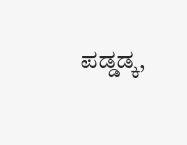ಪಡ್ಡಡ್ಕ,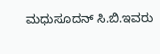ಮಧುಸೂದನ್ ಸಿ.ಬಿ.ಇವರು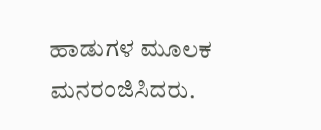ಹಾಡುಗಳ ಮೂಲಕ ಮನರಂಜಿಸಿದರು.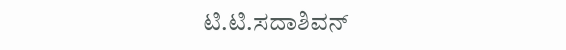ಟಿ.ಟಿ.ಸದಾಶಿವನ್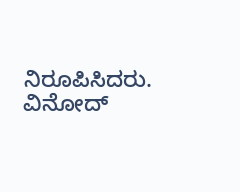ನಿರೂಪಿಸಿದರು. ವಿನೋದ್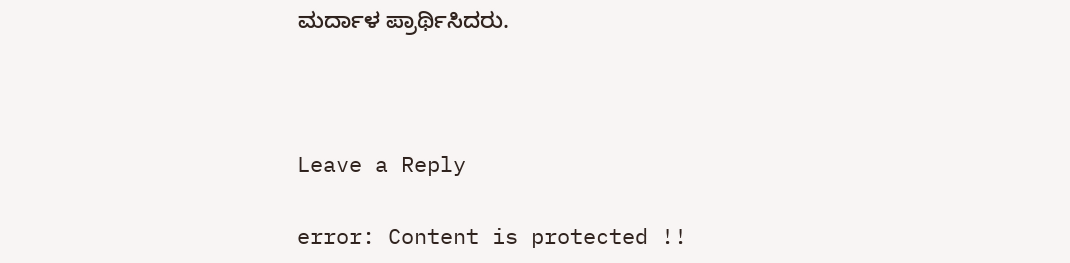ಮರ್ದಾಳ ಪ್ರಾರ್ಥಿಸಿದರು.



Leave a Reply

error: Content is protected !!